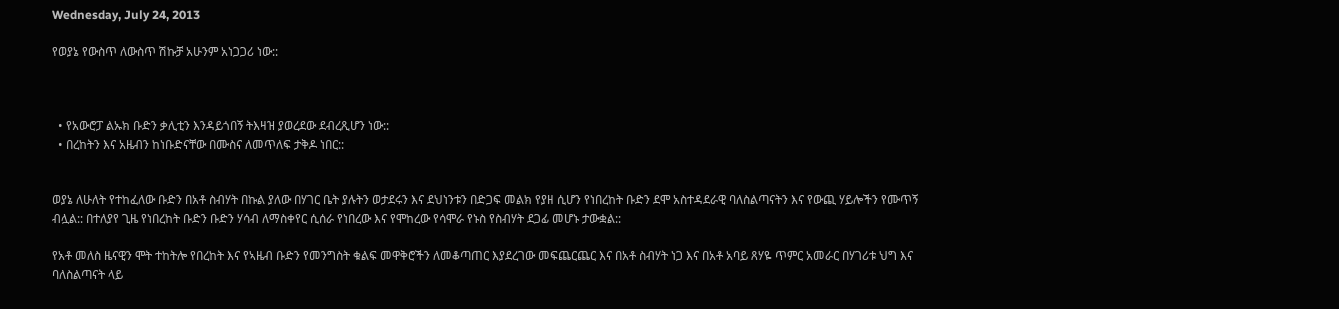Wednesday, July 24, 2013

የወያኔ የውስጥ ለውስጥ ሽኩቻ አሁንም አነጋጋሪ ነው::



  • የአውሮፓ ልኡክ ቡድን ቃሊቲን እንዳይጎበኝ ትእዛዝ ያወረደው ደብረጺሆን ነው::
  • በረከትን እና አዜብን ከነቡድናቸው በሙስና ለመጥለፍ ታቅዶ ነበር::


ወያኔ ለሁለት የተከፈለው ቡድን በአቶ ስብሃት በኩል ያለው በሃገር ቤት ያሉትን ወታደሩን እና ደህነንቱን በድጋፍ መልክ የያዘ ሲሆን የነበረከት ቡድን ደሞ አስተዳደራዊ ባለስልጣናትን እና የውጪ ሃይሎችን የሙጥኝ ብሏል:: በተለያየ ጊዜ የነበረከት ቡድን ቡድን ሃሳብ ለማስቀየር ሲሰራ የነበረው እና የሞከረው የሳሞራ የኑስ የስብሃት ደጋፊ መሆኑ ታውቋል::

የአቶ መለስ ዜናዊን ሞት ተከትሎ የበረከት እና የኣዜብ ቡድን የመንግስት ቁልፍ መዋቅሮችን ለመቆጣጠር እያደረገው መፍጨርጨር እና በአቶ ስብሃት ነጋ እና በአቶ አባይ ጸሃዬ ጥምር አመራር በሃገሪቱ ህግ እና ባለስልጣናት ላይ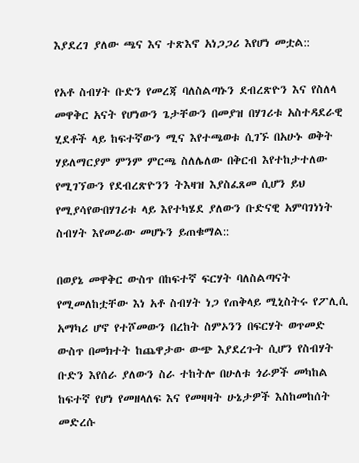እያደረገ ያለው ጫና እና ተጽእኖ አነጋጋሪ እየሆነ መቷል::

የአቶ ስብሃት ቡድን የመረጃ ባለስልጣኑን ደብረጽዮን እና የስለላ መዋቅር አናት የሆነውን ጌታቸውን በመያዝ በሃገሪቱ አስተዳደራዊ ሂደቶች ላይ ከፍተኛውን ሚና እየተጫወቱ ሲገኙ በአሁኑ ወቅት ሃይለማርያም ምንም ምርጫ ስለሌለው በቅርብ እየተከታተለው የሚገኘውን የደብረጽዮንን ትእዛዝ እያስፈጸመ ሲሆን ይህ የሚያሳየውበሃገሪቱ ላይ እየተካሄደ ያለውን ቡድናዊ አምባገነነት ስብሃት እየመራው መሆኑን ይጠቁማል::

በወያኔ መዋቅር ውስጥ በከፍተኛ ፍርሃት ባለስልጣናት የሚመለከቷቸው እነ አቶ ስብሃት ነጋ የጠቅላይ ሚኒስትሩ የፖሊሲ አማካሪ ሆኖ የተሾመውን በረከት ስምኦንን በፍርሃት ወጥመድ ውስጥ በመክተት ከጨዋታው ውጭ እያደረጉት ሲሆን የስብሃት ቡድን እየሰራ ያለውን ስራ ተከትሎ በሁለቱ ጎራዎች መካከል ከፍተኛ የሆነ የመዘላለፍ እና የመዛዛት ሁኔታዎች እስከመከሰት መድረሱ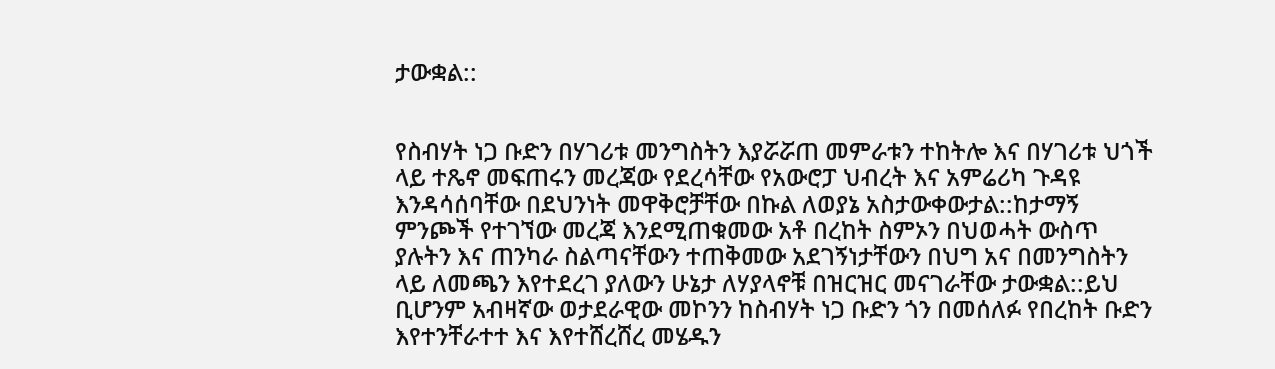ታውቋል::


የስብሃት ነጋ ቡድን በሃገሪቱ መንግስትን እያሯሯጠ መምራቱን ተከትሎ እና በሃገሪቱ ህጎች ላይ ተጼኖ መፍጠሩን መረጃው የደረሳቸው የአውሮፓ ህብረት እና አምሬሪካ ጉዳዩ እንዳሳሰባቸው በደህንነት መዋቅሮቻቸው በኩል ለወያኔ አስታውቀውታል::ከታማኝ ምንጮች የተገኘው መረጃ እንደሚጠቁመው አቶ በረከት ስምኦን በህወሓት ውስጥ ያሉትን እና ጠንካራ ስልጣናቸውን ተጠቅመው አደገኝነታቸውን በህግ አና በመንግስትን ላይ ለመጫን እየተደረገ ያለውን ሁኔታ ለሃያላኖቹ በዝርዝር መናገራቸው ታውቋል::ይህ ቢሆንም አብዛኛው ወታደራዊው መኮንን ከስብሃት ነጋ ቡድን ጎን በመሰለፉ የበረከት ቡድን እየተንቸራተተ እና እየተሸረሸረ መሄዱን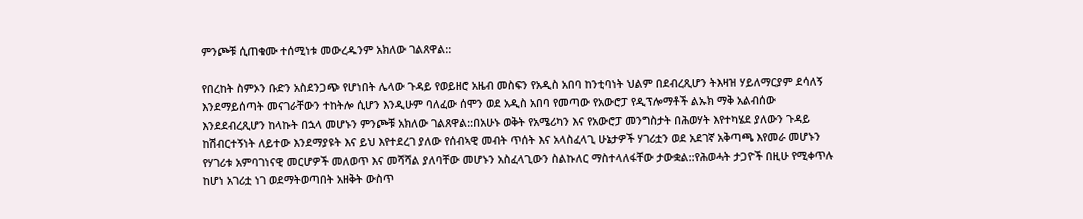ምንጮቹ ሲጠቁሙ ተሰሚነቱ መውረዱንም አክለው ገልጸዋል::

የበረከት ስምኦን ቡድን አስደንጋጭ የሆነበት ሌላው ጉዳይ የወይዘሮ አዜብ መስፍን የአዲስ አበባ ከንቲባነት ህልም በደብረጺሆን ትእዛዝ ሃይለማርያም ደሳለኝ  እንደማይሰጣት መናገራቸውን ተከትሎ ሲሆን እንዲሁም ባለፈው ሰሞን ወደ አዲስ አበባ የመጣው የአውሮፓ የዲፕሎማቶች ልኡክ ማቅ አልብሰው እንደደብረጺሆን ከላኩት በኋላ መሆኑን ምንጮቹ አክለው ገልጸዋል::በአሁኑ ወቅት የአሜሪካን እና የአውሮፓ መንግስታት በሕወሃት እየተካሄደ ያለውን ጉዳይ ከሽብርተኝነት ለይተው እንደማያዩት እና ይህ እየተደረገ ያለው የሰብኣዊ መብት ጥሰት እና አላስፈላጊ ሁኔታዎች ሃገሪቷን ወደ አደገኛ አቅጣጫ እየመራ መሆኑን የሃገሪቱ አምባገነናዊ መርሆዎች መለወጥ እና መሻሻል ያለባቸው መሆኑን አስፈላጊውን ስልኩለር ማስተላለፋቸው ታውቋል::የሕወሓት ታጋዮች በዚሁ የሚቀጥሉ ከሆነ አገሪቷ ነገ ወደማትወጣበት አዘቅት ውስጥ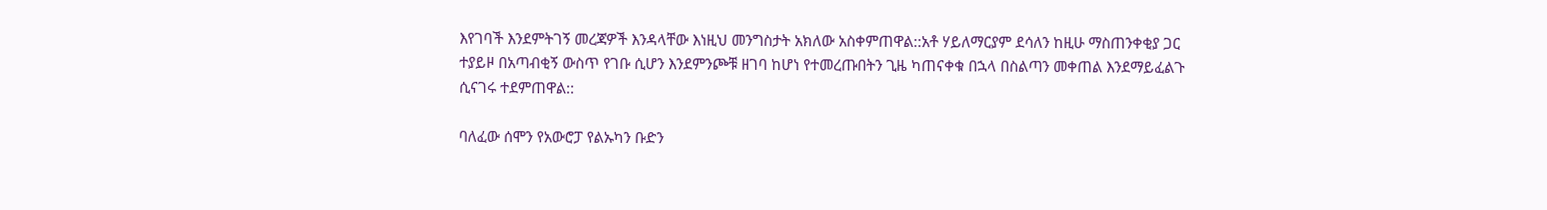እየገባች እንደምትገኝ መረጃዎች እንዳላቸው እነዚህ መንግስታት አክለው አስቀምጠዋል::አቶ ሃይለማርያም ደሳለን ከዚሁ ማስጠንቀቂያ ጋር ተያይዞ በአጣብቂኝ ውስጥ የገቡ ሲሆን እንደምንጮቹ ዘገባ ከሆነ የተመረጡበትን ጊዜ ካጠናቀቁ በኋላ በስልጣን መቀጠል እንደማይፈልጉ ሲናገሩ ተደምጠዋል::

ባለፈው ሰሞን የአውሮፓ የልኡካን ቡድን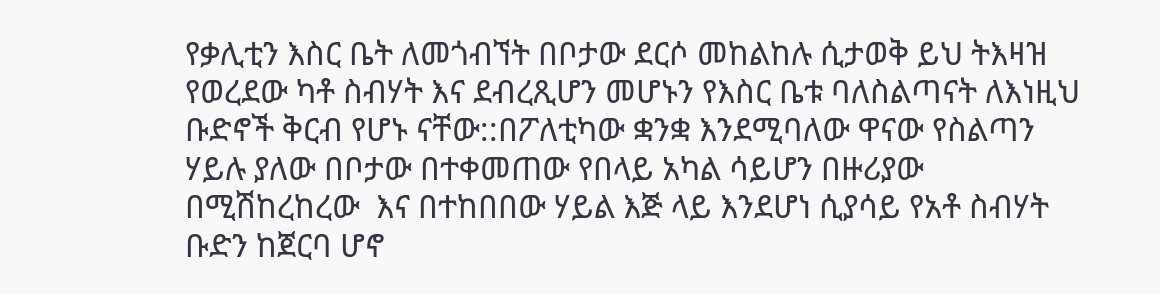የቃሊቲን እስር ቤት ለመጎብኘት በቦታው ደርሶ መከልከሉ ሲታወቅ ይህ ትእዛዝ የወረደው ካቶ ስብሃት እና ደብረጺሆን መሆኑን የእስር ቤቱ ባለስልጣናት ለእነዚህ ቡድኖች ቅርብ የሆኑ ናቸው::በፖለቲካው ቋንቋ እንደሚባለው ዋናው የስልጣን ሃይሉ ያለው በቦታው በተቀመጠው የበላይ አካል ሳይሆን በዙሪያው በሚሽከረከረው  እና በተከበበው ሃይል እጅ ላይ እንደሆነ ሲያሳይ የአቶ ስብሃት ቡድን ከጀርባ ሆኖ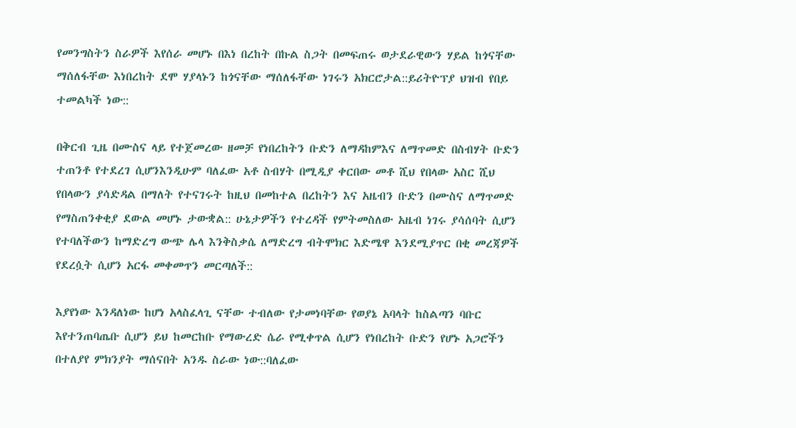የመንግስትን ስራዎች እየሰራ መሆኑ በእነ በረከት በኩል ስጋት በመፍጠሩ ወታደራዊውን ሃይል ከጎናቸው ማሰለፋቸው እነበረከት ደሞ ሃያላኑን ከጎናቸው ማሰለፋቸው ነገሩን አክርሮታል::ይሪትዮፕያ ህዝብ የበይ ተመልካች ነው::

በቅርብ ጊዜ በሙስና ላይ የተጀመረው ዘመቻ የነበረከትን ቡድን ለማዳከምእና ለማጥመድ በስብሃት ቡድን ተጠንቶ የተደረገ ሲሆንእንዲሁም ባለፈው አቶ ስብሃት በሚዲያ ቀርበው መቶ ሺህ የበላው አስር ሺህ የበላውን ያሳድዳል በማለት የተናገሩት ከዚህ በመከተል በረከትን እና አዜብን ቡድን በሙስና ለማጥመድ የማስጠንቀቂያ ደውል መሆኑ ታውቋል:: ሁኔታዎችን የተረዳች የምትመስለው አዜብ ነገሩ ያሳሰባት ሲሆን የተባለችውን ከማድረግ ውጭ ሌላ እንቅስቃሴ ለማድረግ ብትሞክር እድሜዋ እንደሚያጥር በቂ መረጃዎች የደረሷት ሲሆን አርፋ መቀመጥን መርጣለች::

እያየነው እንዳለነው ከሆነ አላስፈላጊ ናቸው ተብለው የታመነባቸው የወያኔ አባላት ከስልጣን ባቡር እየተንጠባጤቡ ሲሆን ይህ ከመርከቡ የማውረድ ሴራ የሚቀጥል ሲሆን የነበረከት ቡድን የሆኑ አጋሮችን በተለያየ ምክንያት ማሰናበት አንዱ ስራው ነው::ባለፈው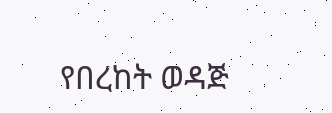የበረከት ወዳጅ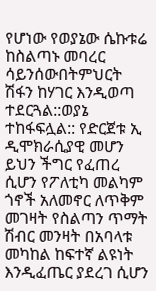የሆነው የወያኔው ሴኩቱሬ ከስልጣኑ መባረር ሳይንሰውበትምህርት ሽፋን ከሃገር እንዲወጣ ተደርጓል::ወያኔ ተከፋፍሏል:: የድርጀቱ ኢ ዲሞክራሲያዊ መሆን ይህን ችግር የፈጠረ ሲሆን የፖለቲካ መልካም ጎኖች አለመኖር ለጥቅም መገዛት የስልጣን ጥማት ሽብር መንዛት በአባላቱ መካከል ከፍተኛ ልዩነት እንዲፈጤር ያደረገ ሲሆን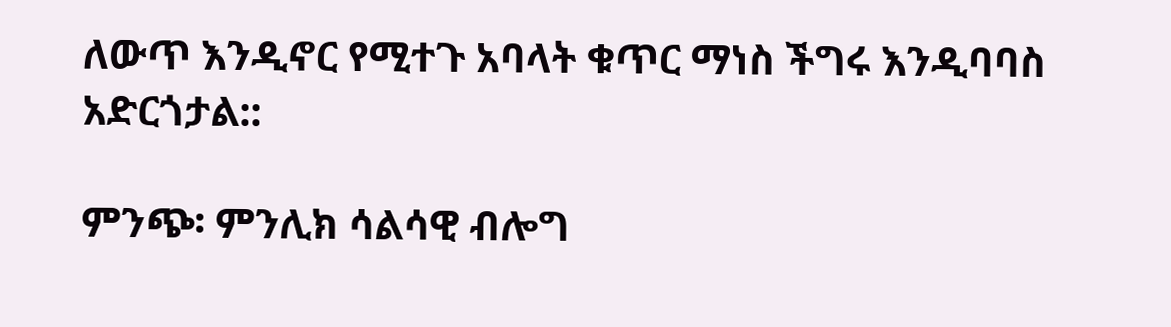ለውጥ እንዲኖር የሚተጉ አባላት ቁጥር ማነስ ችግሩ እንዲባባስ አድርጎታል::

ምንጭ፡ ምንሊክ ሳልሳዊ ብሎግ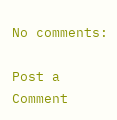No comments:

Post a Comment